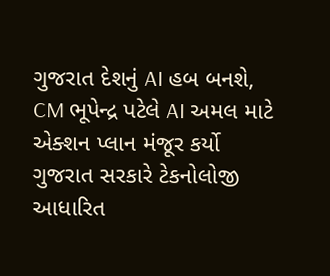ગુજરાત દેશનું AI હબ બનશે, CM ભૂપેન્દ્ર પટેલે AI અમલ માટે એક્શન પ્લાન મંજૂર કર્યો
ગુજરાત સરકારે ટેકનોલોજી આધારિત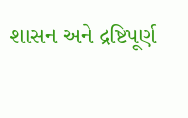શાસન અને દ્રષ્ટિપૂર્ણ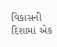વિકાસની દિશામાં એક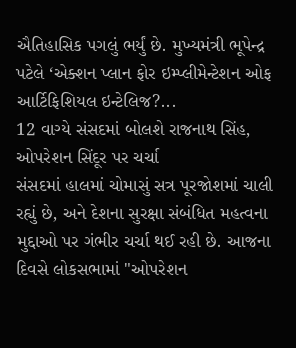ઐતિહાસિક પગલું ભર્યું છે. મુખ્યમંત્રી ભૂપેન્દ્ર પટેલે ‘એક્શન પ્લાન ફોર ઇમ્પ્લીમેન્ટેશન ઓફ આર્ટિફિશિયલ ઇન્ટેલિજ?...
12 વાગ્યે સંસદમાં બોલશે રાજનાથ સિંહ, ઓપરેશન સિંદૂર પર ચર્ચા
સંસદમાં હાલમાં ચોમાસું સત્ર પૂરજોશમાં ચાલી રહ્યું છે, અને દેશના સુરક્ષા સંબંધિત મહત્વના મુદ્દાઓ પર ગંભીર ચર્ચા થઈ રહી છે. આજના દિવસે લોકસભામાં "ઓપરેશન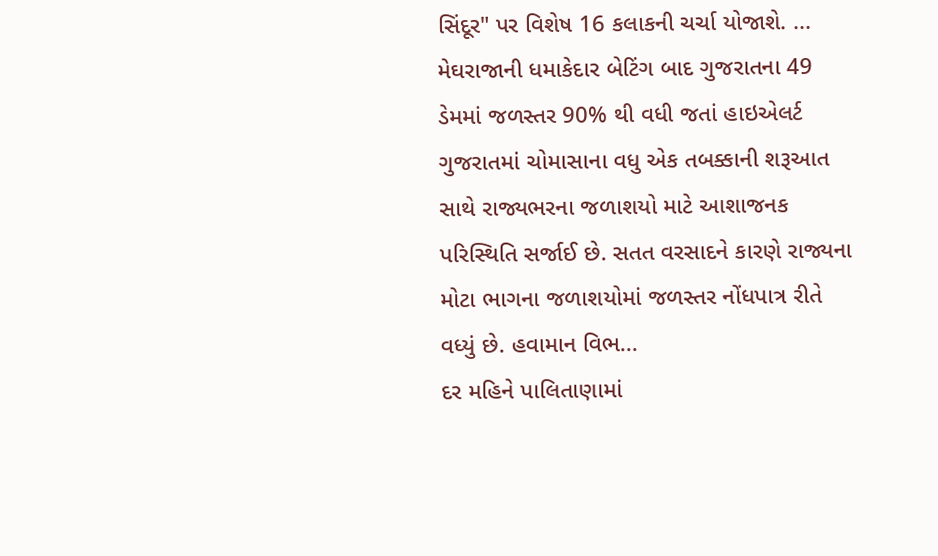સિંદૂર" પર વિશેષ 16 કલાકની ચર્ચા યોજાશે. ...
મેઘરાજાની ધમાકેદાર બેટિંગ બાદ ગુજરાતના 49 ડેમમાં જળસ્તર 90% થી વધી જતાં હાઇએલર્ટ
ગુજરાતમાં ચોમાસાના વધુ એક તબક્કાની શરૂઆત સાથે રાજ્યભરના જળાશયો માટે આશાજનક પરિસ્થિતિ સર્જાઈ છે. સતત વરસાદને કારણે રાજ્યના મોટા ભાગના જળાશયોમાં જળસ્તર નોંધપાત્ર રીતે વધ્યું છે. હવામાન વિભ...
દર મહિને પાલિતાણામાં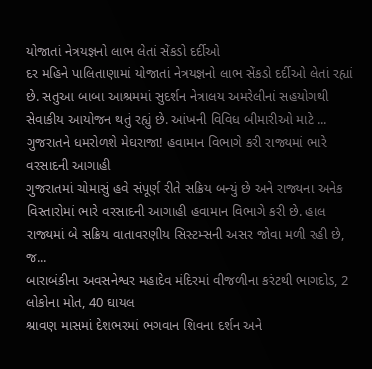યોજાતાં નેત્રયજ્ઞનો લાભ લેતાં સેંકડો દર્દીઓ
દર મહિને પાલિતાણામાં યોજાતાં નેત્રયજ્ઞનો લાભ સેંકડો દર્દીઓ લેતાં રહ્યાં છે. સતુઆ બાબા આશ્રમમાં સુદર્શન નેત્રાલય અમરેલીનાં સહયોગથી સેવાકીય આયોજન થતું રહ્યું છે. આંખની વિવિધ બીમારીઓ માટે ...
ગુજરાતને ધમરોળશે મેઘરાજા! હવામાન વિભાગે કરી રાજ્યમાં ભારે વરસાદની આગાહી
ગુજરાતમાં ચોમાસું હવે સંપૂર્ણ રીતે સક્રિય બન્યું છે અને રાજ્યના અનેક વિસ્તારોમાં ભારે વરસાદની આગાહી હવામાન વિભાગે કરી છે. હાલ રાજ્યમાં બે સક્રિય વાતાવરણીય સિસ્ટમ્સની અસર જોવા મળી રહી છે, જ...
બારાબંકીના અવસનેશ્વર મહાદેવ મંદિરમાં વીજળીના કરંટથી ભાગદોડ, 2 લોકોના મોત, 40 ઘાયલ
શ્રાવણ માસમાં દેશભરમાં ભગવાન શિવના દર્શન અને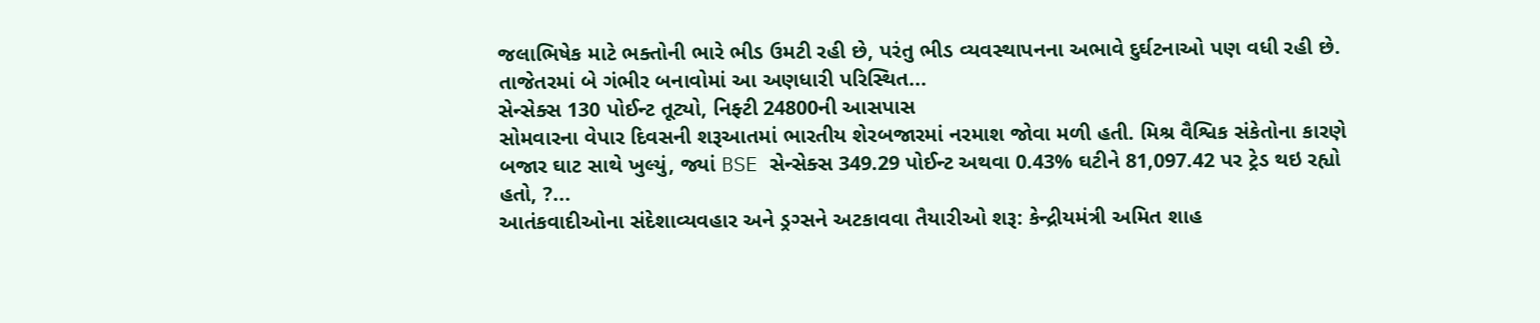જલાભિષેક માટે ભક્તોની ભારે ભીડ ઉમટી રહી છે, પરંતુ ભીડ વ્યવસ્થાપનના અભાવે દુર્ઘટનાઓ પણ વધી રહી છે. તાજેતરમાં બે ગંભીર બનાવોમાં આ અણધારી પરિસ્થિત...
સેન્સેક્સ 130 પોઈન્ટ તૂટ્યો, નિફ્ટી 24800ની આસપાસ
સોમવારના વેપાર દિવસની શરૂઆતમાં ભારતીય શેરબજારમાં નરમાશ જોવા મળી હતી. મિશ્ર વૈશ્વિક સંકેતોના કારણે બજાર ઘાટ સાથે ખુલ્યું, જ્યાં BSE સેન્સેક્સ 349.29 પોઈન્ટ અથવા 0.43% ઘટીને 81,097.42 પર ટ્રેડ થઇ રહ્યો હતો, ?...
આતંકવાદીઓના સંદેશાવ્યવહાર અને ડ્રગ્સને અટકાવવા તૈયારીઓ શરૂ: કેન્દ્રીયમંત્રી અમિત શાહ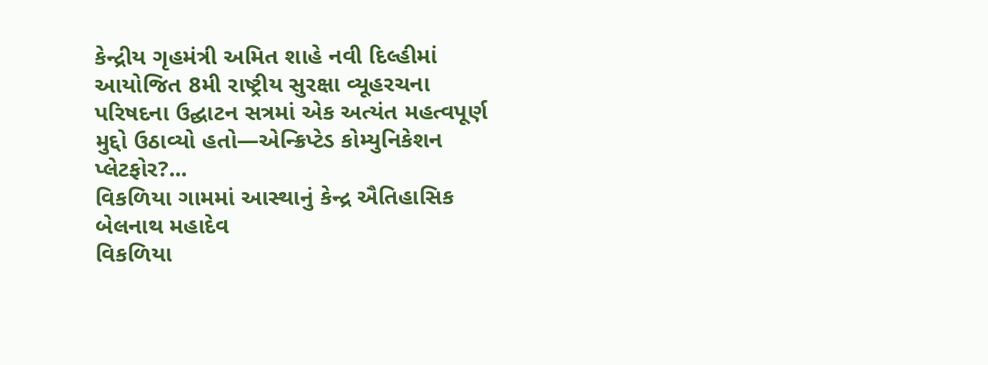કેન્દ્રીય ગૃહમંત્રી અમિત શાહે નવી દિલ્હીમાં આયોજિત 8મી રાષ્ટ્રીય સુરક્ષા વ્યૂહરચના પરિષદના ઉદ્ઘાટન સત્રમાં એક અત્યંત મહત્વપૂર્ણ મુદ્દો ઉઠાવ્યો હતો—એન્ક્રિપ્ટેડ કોમ્યુનિકેશન પ્લેટફોર?...
વિકળિયા ગામમાં આસ્થાનું કેન્દ્ર ઐતિહાસિક બેલનાથ મહાદેવ
વિકળિયા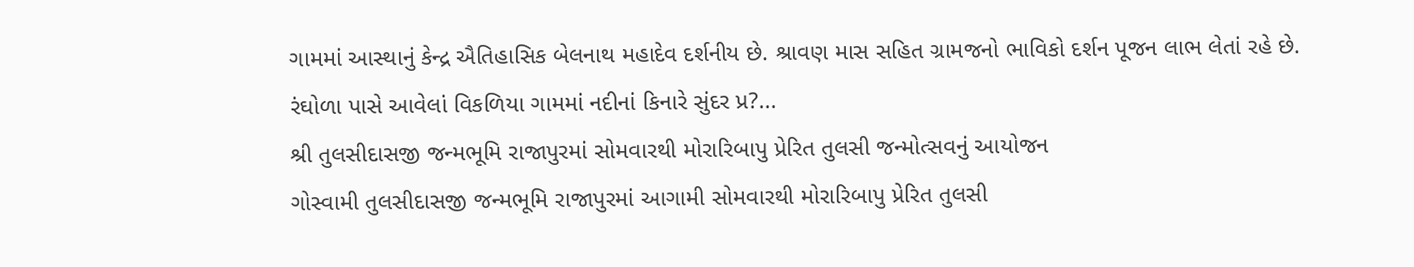ગામમાં આસ્થાનું કેન્દ્ર ઐતિહાસિક બેલનાથ મહાદેવ દર્શનીય છે. શ્રાવણ માસ સહિત ગ્રામજનો ભાવિકો દર્શન પૂજન લાભ લેતાં રહે છે. રંઘોળા પાસે આવેલાં વિકળિયા ગામમાં નદીનાં કિનારે સુંદર પ્ર?...
શ્રી તુલસીદાસજી જન્મભૂમિ રાજાપુરમાં સોમવારથી મોરારિબાપુ પ્રેરિત તુલસી જન્મોત્સવનું આયોજન
ગોસ્વામી તુલસીદાસજી જન્મભૂમિ રાજાપુરમાં આગામી સોમવારથી મોરારિબાપુ પ્રેરિત તુલસી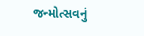જન્મોત્સવનું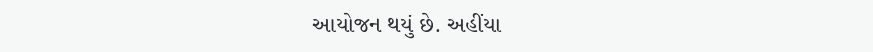આયોજન થયું છે. અહીંયા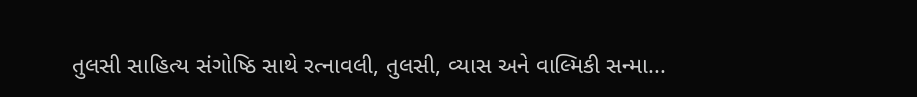તુલસી સાહિત્ય સંગોષ્ઠિ સાથે રત્નાવલી, તુલસી, વ્યાસ અને વાલ્મિકી સન્મા...